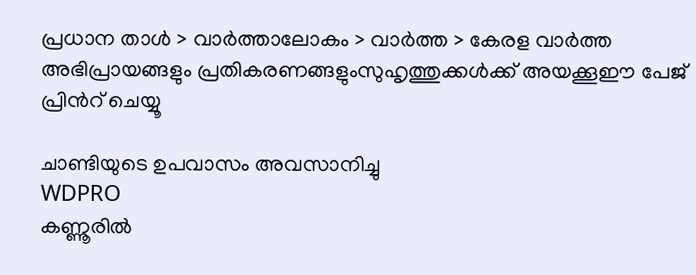പ്രധാന താള്‍ > വാര്‍ത്താലോകം > വാര്‍ത്ത > കേരള വാര്‍ത്ത
അഭിപ്രായങ്ങളും പ്രതികരണങ്ങളുംസുഹൃത്തുക്കള്‍ക്ക് അയക്കൂഈ പേജ് പ്രിന്‍റ് ചെയ്യൂ

ചാണ്ടിയുടെ ഉപവാസം അവസാനിച്ചു
WDPRO
കണ്ണൂരില്‍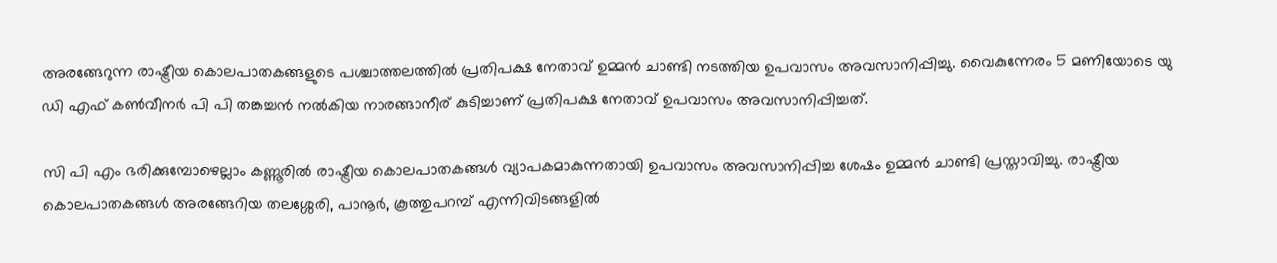അരങ്ങേറുന്ന രാഷ്ട്രീയ കൊലപാതകങ്ങളുടെ പശ്ചാത്തലത്തില്‍ പ്രതിപക്ഷ നേതാവ് ഉമ്മന്‍ ചാണ്ടി നടത്തിയ ഉപവാസം അവസാനിപ്പിച്ചു. വൈകുന്നേരം 5 മണിയോടെ യു ഡി എഫ് കണ്‍‌വീനര്‍ പി പി തങ്കച്ചന്‍ നല്‍കിയ നാരങ്ങാനീര് കുടിച്ചാണ് പ്രതിപക്ഷ നേതാവ് ഉപവാസം അവസാനിപ്പിച്ചത്.

സി പി എം ഭരിക്കുമ്പോഴെല്ലാം കണ്ണൂരില്‍ രാഷ്ട്രീയ കൊലപാതകങ്ങള്‍ വ്യാപകമാകുന്നതായി ഉപവാസം അവസാനിപ്പിച്ച ശേഷം ഉമ്മന്‍ ചാണ്ടി പ്രസ്താവിച്ചു. രാഷ്ട്രീയ കൊലപാതകങ്ങള്‍ അരങ്ങേറിയ തലശ്ശേരി, പാനൂര്‍, കൂത്തുപറമ്പ് എന്നിവിടങ്ങളില്‍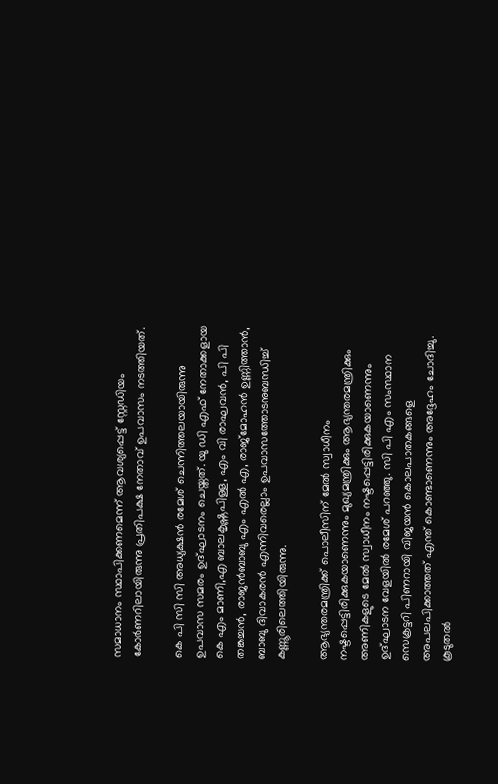സമാധാനം സ്ഥാപിക്കണമെന്ന് ആവശ്യപ്പെട്ട് സ്റ്റേഡിയം കോര്‍ണറിലായിരുന്നു പ്രതിപക്ഷ നേതാവ് ഉപവാസം നടത്തിയത്.

കെ പി സി സി അധ്യക്ഷന്‍ രമേശ് ചെന്നിത്തലയായിരുന്നു ഉപവാസ സമരം ഉദ്ഘാടനം ചെയ്തത്. യു ഡി എഫ് നേതാക്കളായ കെ എം മാണി,എ ബാലകൃഷ്ണപിള്ള, എം വി രാഘവന്‍, പി പി തങ്കച്ചന്‍, രാജന്‍ബാബു എം എല്‍ എ, രാജ്‌മോഹന്‍ ഉണ്ണിത്താന്‍, ബാബു ദിവാകരന്‍ എന്നിവരെല്ലാം ഉപവാസത്തോടനുബന്ധിച്ച് കണ്ണൂ‍രിലെത്തിയിരുന്നു.

ആഭ്യന്തരമന്ത്രിക്ക് പൊലീസിന് മേല്‍ സ്വാധീനം നഷ്ടപ്പെട്ടിരിക്കുകയാണെന്നും മുഖ്യമന്ത്രിക്കും ആഭ്യന്തരമന്ത്രിക്കും അണികളുടെ മേല്‍ സ്വാധീനം നഷ്ടപ്പെട്ടിരിക്കുകയാണെന്നും ഉദ്ഘാടന വേളയില്‍ രമേശ് പറഞ്ഞു. സി പി എം സംസ്ഥാന സെക്രട്ടറി പിണറായി വിജയന്‍ കൊലപാതകങ്ങളെ അപലപിക്കാത്തത് എന്ത് കൊണ്ടാണെന്നും അദ്ദേഹം ചോദിച്ചു.
കൂടുതല്‍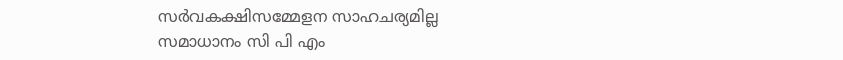സര്‍വകക്ഷിസമ്മേളന സാഹചര്യമില്ല
സമാധാനം സി പി എം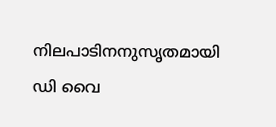നിലപാടിനനുസൃതമായി
ഡി വൈ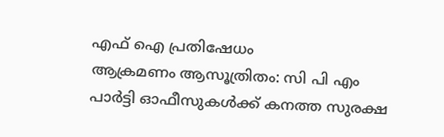എഫ് ഐ പ്രതിഷേധം
ആക്രമണം ആസൂത്രിതം: സി പി എം
പാര്‍ട്ടി ഓഫീസുകള്‍ക്ക് കനത്ത സുരക്ഷ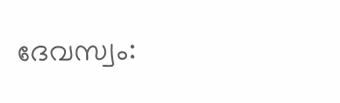ദേവസ്വം: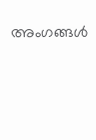അംഗങ്ങള്‍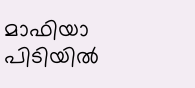മാഫിയാ പിടിയില്‍